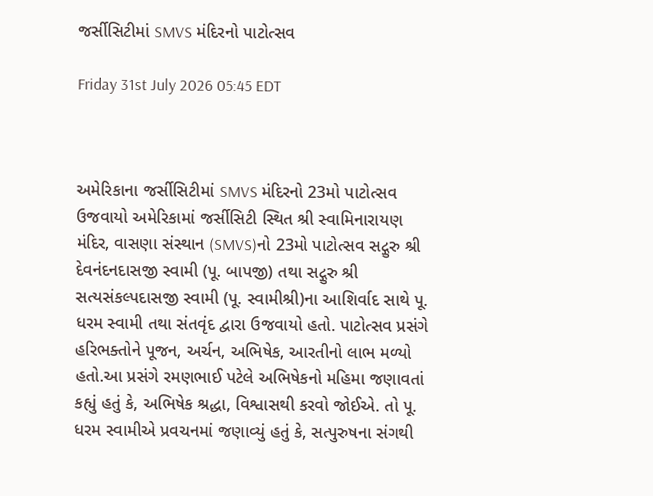જર્સીસિટીમાં SMVS મંદિરનો પાટોત્સવ

Friday 31st July 2026 05:45 EDT



અમેરિકાના જર્સીસિટીમાં SMVS મંદિરનો 23મો પાટોત્સવ ઉજવાયો અમેરિકામાં જર્સીસિટી સ્થિત શ્રી સ્વામિનારાયણ મંદિર, વાસણા સંસ્થાન (SMVS)નો 23મો પાટોત્સવ સદ્ગુરુ શ્રી દેવનંદનદાસજી સ્વામી (પૂ. બાપજી) તથા સદ્ગુરુ શ્રી સત્યસંકલ્પદાસજી સ્વામી (પૂ. સ્વામીશ્રી)ના આશિર્વાદ સાથે પૂ. ધરમ સ્વામી તથા સંતવૃંદ દ્વારા ઉજવાયો હતો. પાટોત્સવ પ્રસંગે હરિભક્તોને પૂજન, અર્ચન, અભિષેક, આરતીનો લાભ મળ્યો હતો.આ પ્રસંગે રમણભાઈ પટેલે અભિષેકનો મહિમા જણાવતાં કહ્યું હતું કે, અભિષેક શ્રદ્ધા, વિશ્વાસથી કરવો જોઈએ. તો પૂ. ધરમ સ્વામીએ પ્રવચનમાં જણાવ્યું હતું કે, સત્પુરુષના સંગથી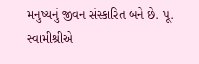મનુષ્યનું જીવન સંસ્કારિત બને છે. પૂ. સ્વામીશ્રીએ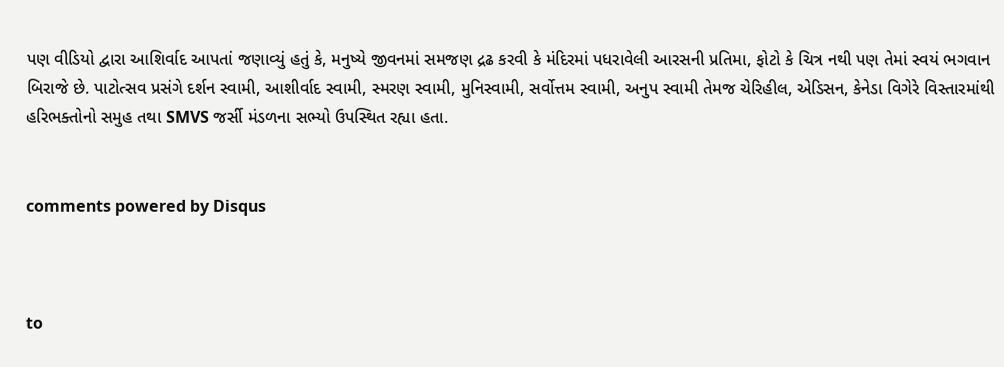પણ વીડિયો દ્વારા આશિર્વાદ આપતાં જણાવ્યું હતું કે, મનુષ્યે જીવનમાં સમજણ દ્રઢ કરવી કે મંદિરમાં પધરાવેલી આરસની પ્રતિમા, ફોટો કે ચિત્ર નથી પણ તેમાં સ્વયં ભગવાન બિરાજે છે. પાટોત્સવ પ્રસંગે દર્શન સ્વામી, આશીર્વાદ સ્વામી, સ્મરણ સ્વામી, મુનિસ્વામી, સર્વોત્તમ સ્વામી, અનુપ સ્વામી તેમજ ચેરિહીલ, એડિસન, કેનેડા વિગેરે વિસ્તારમાંથી હરિભક્તોનો સમુહ તથા SMVS જર્સી મંડળના સભ્યો ઉપસ્થિત રહ્યા હતા.


comments powered by Disqus



to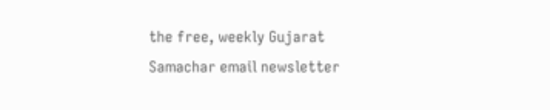the free, weekly Gujarat Samachar email newsletter